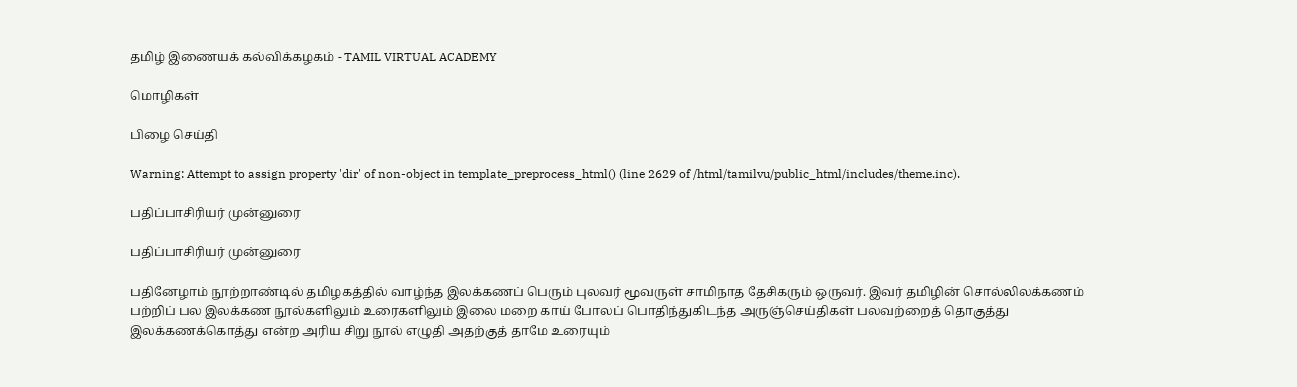தமிழ் இணையக் கல்விக்கழகம் - TAMIL VIRTUAL ACADEMY

மொழிகள்

பிழை செய்தி

Warning: Attempt to assign property 'dir' of non-object in template_preprocess_html() (line 2629 of /html/tamilvu/public_html/includes/theme.inc).

பதிப்பாசிரியர் முன்னுரை

பதிப்பாசிரியர் முன்னுரை

பதினேழாம் நூற்றாண்டில் தமிழகத்தில் வாழ்ந்த இலக்கணப் பெரும் புலவர் மூவருள் சாமிநாத தேசிகரும் ஒருவர். இவர் தமிழின் சொல்லிலக்கணம் பற்றிப் பல இலக்கண நூல்களிலும் உரைகளிலும் இலை மறை காய் போலப் பொதிந்துகிடந்த அருஞ்செய்திகள் பலவற்றைத் தொகுத்து இலக்கணக்கொத்து என்ற அரிய சிறு நூல் எழுதி அதற்குத் தாமே உரையும்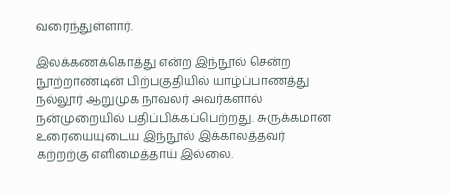வரைந்துள்ளார்.

இலக்கணக்கொத்து என்ற இந்நூல் சென்ற நூற்றாண்டின் பிற்பகுதியில் யாழ்ப்பாணத்து நல்லூர் ஆறுமுக நாவலர் அவர்களால் நன்முறையில் பதிப்பிக்கப்பெற்றது. சுருக்கமான உரையையுடைய இந்நூல் இக்காலத்தவர் கற்றற்கு எளிமைத்தாய் இல்லை.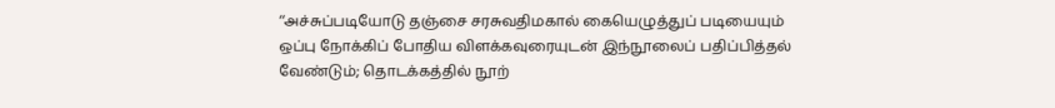‘‘அச்சுப்படியோடு தஞ்சை சரசுவதிமகால் கையெழுத்துப் படியையும் ஒப்பு நோக்கிப் போதிய விளக்கவுரையுடன் இந்நூலைப் பதிப்பித்தல் வேண்டும்; தொடக்கத்தில் நூற்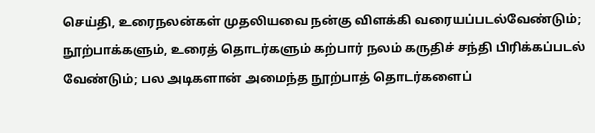செய்தி, உரைநலன்கள் முதலியவை நன்கு விளக்கி வரையப்படல்வேண்டும்; நூற்பாக்களும், உரைத் தொடர்களும் கற்பார் நலம் கருதிச் சந்தி பிரிக்கப்படல் வேண்டும்; பல அடிகளான் அமைந்த நூற்பாத் தொடர்களைப்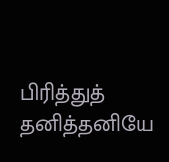பிரித்துத் தனித்தனியே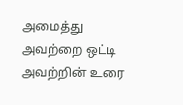அமைத்து அவற்றை ஒட்டி அவற்றின் உரை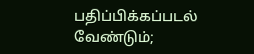பதிப்பிக்கப்படல் வேண்டும்;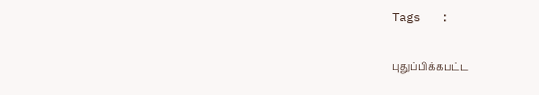Tags   :

புதுப்பிக்கபட்ட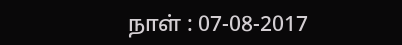நாள் : 07-08-2017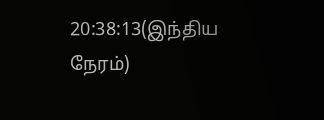20:38:13(இந்திய நேரம்)